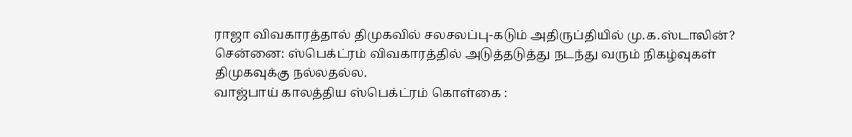ராஜா விவகாரத்தால் திமுகவில் சலசலப்பு-கடும் அதிருப்தியில் மு.க.ஸ்டாலின்?
சென்னை: ஸ்பெக்ட்ரம் விவகாரத்தில் அடுத்தடுத்து நடந்து வரும் நிகழ்வுகள் திமுகவுக்கு நல்லதல்ல.
வாஜ்பாய் காலத்திய ஸ்பெக்ட்ரம் கொள்கை :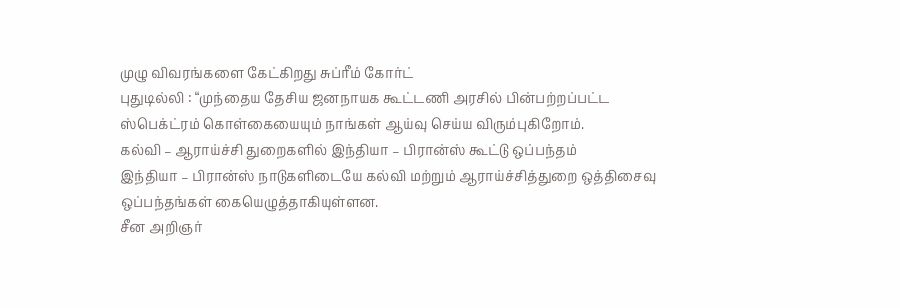முழு விவரங்களை கேட்கிறது சுப்ரீம் கோர்ட்
புதுடில்லி : “முந்தைய தேசிய ஜனநாயக கூட்டணி அரசில் பின்பற்றப்பட்ட ஸ்பெக்ட்ரம் கொள்கையையும் நாங்கள் ஆய்வு செய்ய விரும்புகிறோம்.
கல்வி – ஆராய்ச்சி துறைகளில் இந்தியா – பிரான்ஸ் கூட்டு ஒப்பந்தம்
இந்தியா – பிரான்ஸ் நாடுகளிடையே கல்வி மற்றும் ஆராய்ச்சித்துறை ஒத்திசைவு ஒப்பந்தங்கள் கையெழுத்தாகியுள்ளன.
சீன அறிஞர்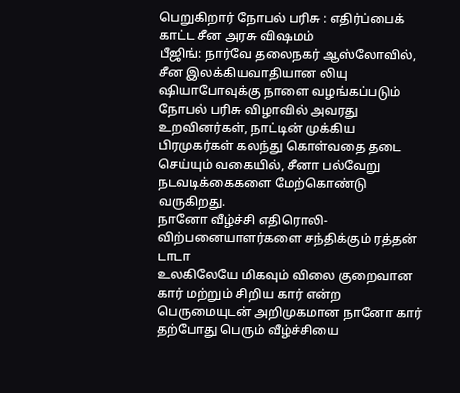பெறுகிறார் நோபல் பரிசு : எதிர்ப்பைக் காட்ட சீன அரசு விஷமம்
பீஜிங்: நார்வே தலைநகர் ஆஸ்லோவில், சீன இலக்கியவாதியான லியு ஷியாபோவுக்கு நாளை வழங்கப்படும் நோபல் பரிசு விழாவில் அவரது உறவினர்கள், நாட்டின் முக்கிய பிரமுகர்கள் கலந்து கொள்வதை தடை செய்யும் வகையில், சீனா பல்வேறு நடவடிக்கைகளை மேற்கொண்டு வருகிறது.
நானோ வீழ்ச்சி எதிரொலி-விற்பனையாளர்களை சந்திக்கும் ரத்தன் டாடா
உலகிலேயே மிகவும் விலை குறைவான கார் மற்றும் சிறிய கார் என்ற பெருமையுடன் அறிமுகமான நானோ கார் தற்போது பெரும் வீழ்ச்சியை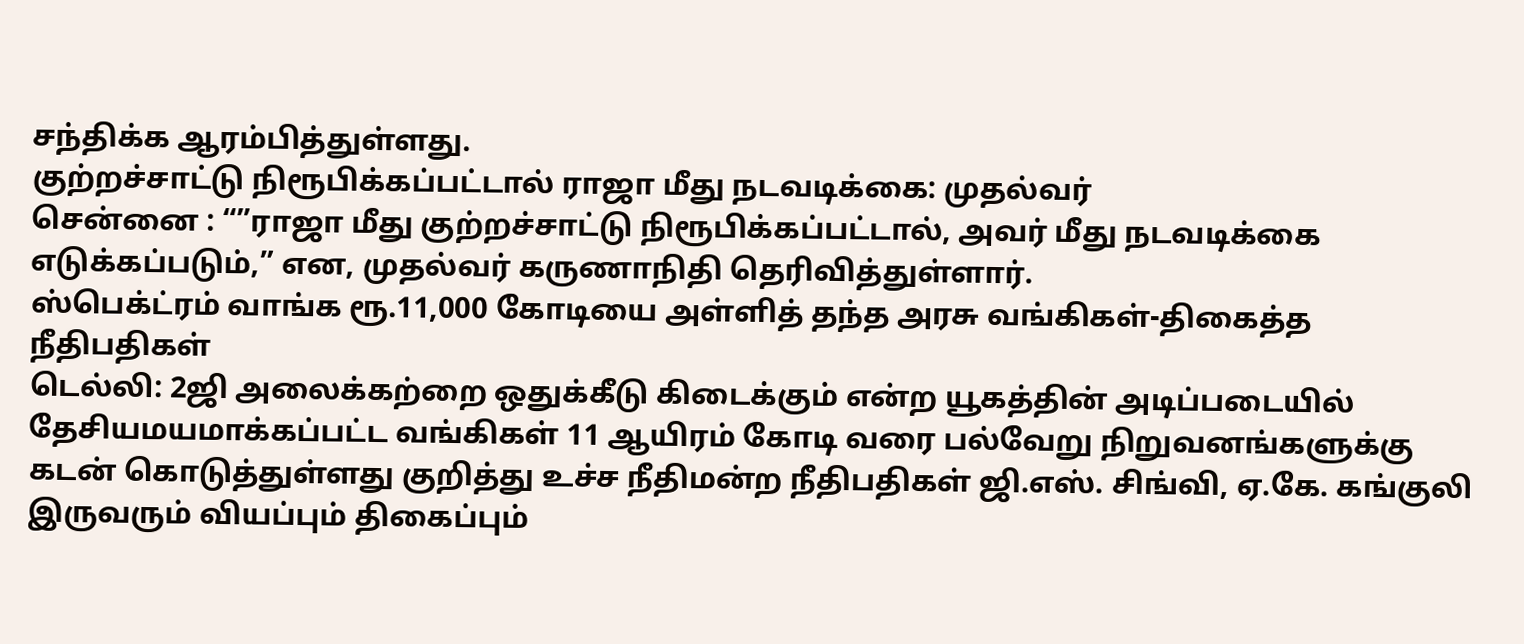சந்திக்க ஆரம்பித்துள்ளது.
குற்றச்சாட்டு நிரூபிக்கப்பட்டால் ராஜா மீது நடவடிக்கை: முதல்வர்
சென்னை : “”ராஜா மீது குற்றச்சாட்டு நிரூபிக்கப்பட்டால், அவர் மீது நடவடிக்கை எடுக்கப்படும்,” என, முதல்வர் கருணாநிதி தெரிவித்துள்ளார்.
ஸ்பெக்ட்ரம் வாங்க ரூ.11,000 கோடியை அள்ளித் தந்த அரசு வங்கிகள்-திகைத்த நீதிபதிகள்
டெல்லி: 2ஜி அலைக்கற்றை ஒதுக்கீடு கிடைக்கும் என்ற யூகத்தின் அடிப்படையில் தேசியமயமாக்கப்பட்ட வங்கிகள் 11 ஆயிரம் கோடி வரை பல்வேறு நிறுவனங்களுக்கு கடன் கொடுத்துள்ளது குறித்து உச்ச நீதிமன்ற நீதிபதிகள் ஜி.எஸ். சிங்வி, ஏ.கே. கங்குலி இருவரும் வியப்பும் திகைப்பும்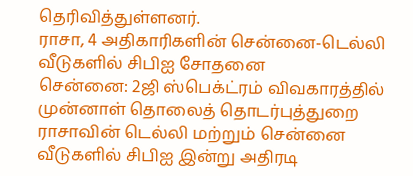தெரிவித்துள்ளனர்.
ராசா, 4 அதிகாரிகளின் சென்னை-டெல்லி வீடுகளில் சிபிஐ சோதனை
சென்னை: 2ஜி ஸ்பெக்ட்ரம் விவகாரத்தில் முன்னாள் தொலைத் தொடர்புத்துறை ராசாவின் டெல்லி மற்றும் சென்னை வீடுகளில் சிபிஐ இன்று அதிரடி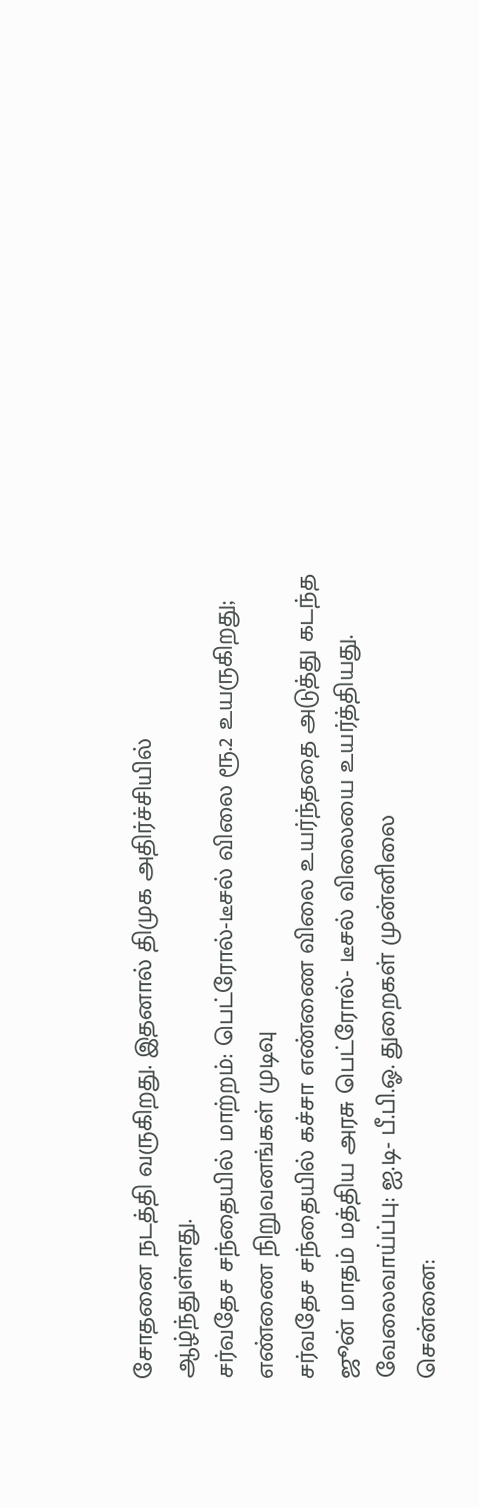சோதனை நடத்தி வருகிறது. இதனால் திமுக அதிர்ச்சியில் ஆழ்ந்துள்ளது.
சர்வதேச சந்தையில் மாற்றம்: பெட்ரோல்-டீசல் விலை ரூ.2 உயருகிறது; எண்ணை நிறுவனங்கள் முடிவு
சர்வதேச சந்தையில் கச்சா எண்ணை விலை உயர்ந்ததை அடுத்து கடந்த ஜூன் மாதம் மத்திய அரசு பெட்ரோல்- டீசல் விலையை உயர்த்தியது.
வேலைவாய்ப்பு: ஐ.டி- பீ.பி.ஓ. துறைகள் முன்னிலை
சென்னை: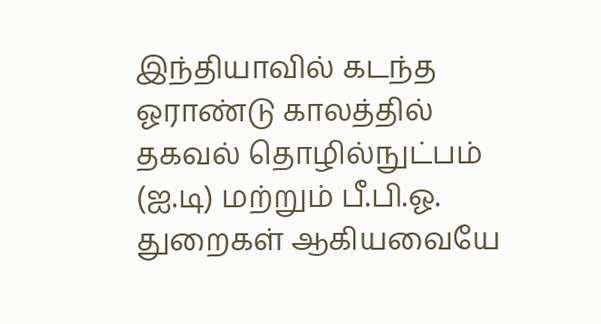இந்தியாவில் கடந்த ஓராண்டு காலத்தில் தகவல் தொழில்நுட்பம் (ஐ.டி) மற்றும் பீ.பி.ஓ. துறைகள் ஆகியவையே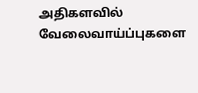அதிகளவில் வேலைவாய்ப்புகளை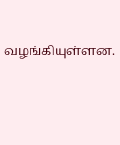வழங்கியுள்ளன.